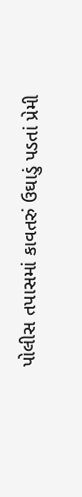પોલીસ તપાસમાં કાવતરું ઉઘાડું પડતાં પ્રેમી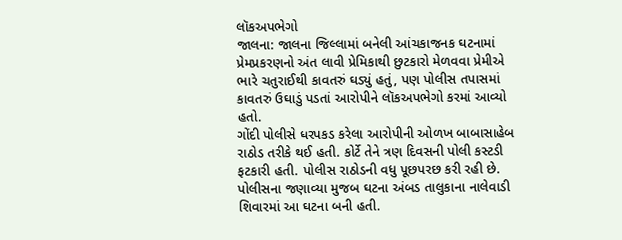લૉકઅપભેગો
જાલના: જાલના જિલ્લામાં બનેલી આંચકાજનક ઘટનામાં પ્રેમપ્રકરણનો અંત લાવી પ્રેમિકાથી છુટકારો મેળવવા પ્રેમીએ ભારે ચતુરાઈથી કાવતરું ઘડ્યું હતું, પણ પોલીસ તપાસમાં કાવતરું ઉઘાડું પડતાં આરોપીને લૉકઅપભેગો કરમાં આવ્યો હતો.
ગોંદી પોલીસે ધરપકડ કરેલા આરોપીની ઓળખ બાબાસાહેબ રાઠોડ તરીકે થઈ હતી. કોર્ટે તેને ત્રણ દિવસની પોલી કસ્ટડી ફટકારી હતી. પોલીસ રાઠોડની વધુ પૂછપરછ કરી રહી છે.
પોલીસના જણાવ્યા મુજબ ઘટના અંબડ તાલુકાના નાલેવાડી શિવારમાં આ ઘટના બની હતી.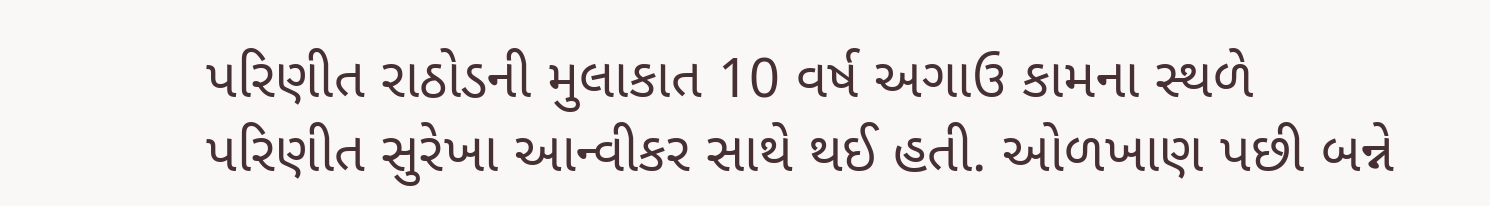પરિણીત રાઠોડની મુલાકાત 10 વર્ષ અગાઉ કામના સ્થળે પરિણીત સુરેખા આન્વીકર સાથે થઈ હતી. ઓળખાણ પછી બન્ને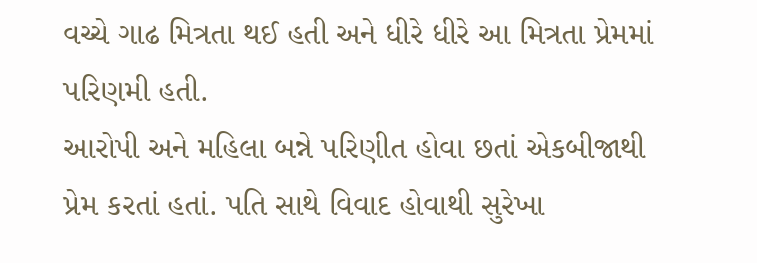વચ્ચે ગાઢ મિત્રતા થઈ હતી અને ધીરે ધીરે આ મિત્રતા પ્રેમમાં પરિણમી હતી.
આરોપી અને મહિલા બન્ને પરિણીત હોવા છતાં એકબીજાથી પ્રેમ કરતાં હતાં. પતિ સાથે વિવાદ હોવાથી સુરેખા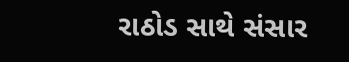રાઠોડ સાથે સંસાર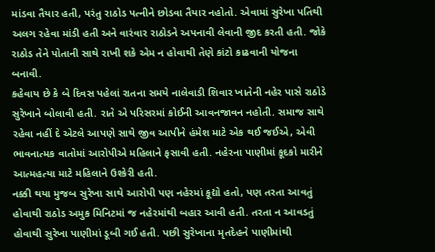માંડવા તૈયાર હતી, પરંતુ રાઠોડ પત્નીને છોડવા તૈયાર નહોતો. એવામાં સુરેખા પતિથી અલગ રહેવા માંડી હતી અને વારંવાર રાઠોડને અપનાવી લેવાની જીદ કરતી હતી. જોકે રાઠોડ તેને પોતાની સાથે રાખી શકે એમ ન હોવાથી તેણે કાંટો કાઢવાની યોજના બનાવી.
કહેવાય છે કે બે દિવસ પહેલાં રાતના સમયે નાલેવાડી શિવાર ખાતેની નહેર પાસે રાઠોડે સુરેખાને બોલાવી હતી. રાતે એ પરિસરમાં કોઈની આવનજાવન નહોતી. સમાજ સાથે રહેવા નહીં દે એટલે આપણે સાથે જીવ આપીને હંમેશ માટે એક થઈ જઈએ, એવી ભાવનાત્મક વાતોમાં આરોપીએ મહિલાને ફસાવી હતી. નહેરના પાણીમાં કૂદકો મારીને આત્મહત્યા માટે મહિલાને ઉશ્કેરી હતી.
નક્કી થયા મુજબ સુરેખા સાથે આરોપી પણ નહેરમાં કૂદ્યો હતો, પણ તરતા આવતું હોવાથી રાઠોડ અમુક મિનિટમાં જ નહેરમાંથી બહાર આવી હતી. તરતા ન આવડતું હોવાથી સુરેખા પાણીમાં ડૂબી ગઈ હતી. પછી સુરેખાના મૃતદેહને પાણીમાંથી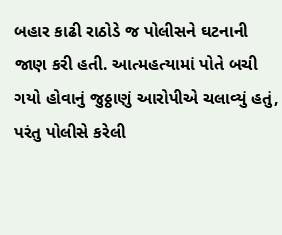બહાર કાઢી રાઠોડે જ પોલીસને ઘટનાની જાણ કરી હતી. આત્મહત્યામાં પોતે બચી ગયો હોવાનું જુઠ્ઠાણું આરોપીએ ચલાવ્યું હતું, પરંતુ પોલીસે કરેલી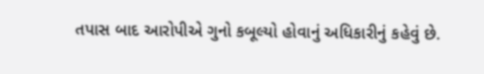તપાસ બાદ આરોપીએ ગુનો કબૂલ્યો હોવાનું અધિકારીનું કહેવું છે.